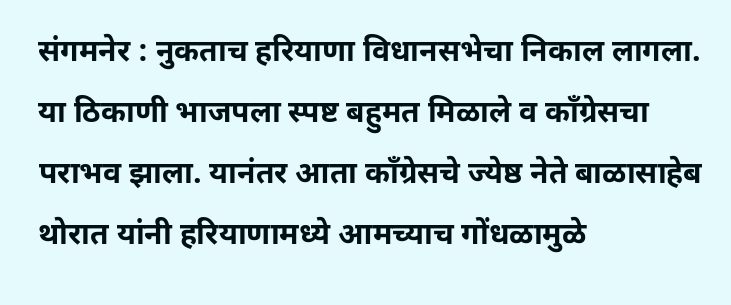संगमनेर : नुकताच हरियाणा विधानसभेचा निकाल लागला. या ठिकाणी भाजपला स्पष्ट बहुमत मिळाले व काँग्रेसचा पराभव झाला. यानंतर आता काँग्रेसचे ज्येष्ठ नेते बाळासाहेब थोरात यांनी हरियाणामध्ये आमच्याच गोंधळामुळे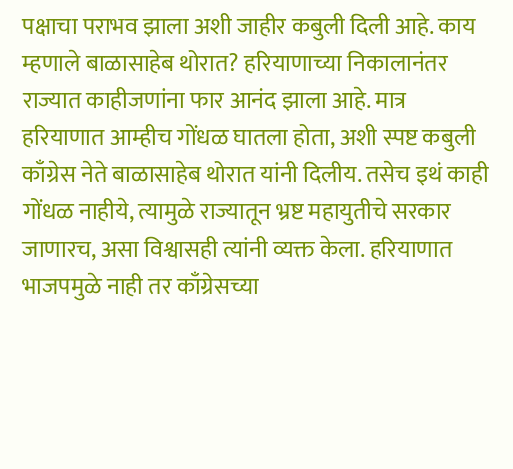पक्षाचा पराभव झाला अशी जाहीर कबुली दिली आहे. काय म्हणाले बाळासाहेब थोरात? हरियाणाच्या निकालानंतर राज्यात काहीजणांना फार आनंद झाला आहे. मात्र हरियाणात आम्हीच गोंधळ घातला होता, अशी स्पष्ट कबुली काँग्रेस नेते बाळासाहेब थोरात यांनी दिलीय. तसेच इथं काही गोंधळ नाहीये, त्यामुळे राज्यातून भ्रष्ट महायुतीचे सरकार जाणारच, असा विश्वासही त्यांनी व्यक्त केला. हरियाणात भाजपमुळे नाही तर काँग्रेसच्या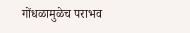गोंधळामुळेच पराभव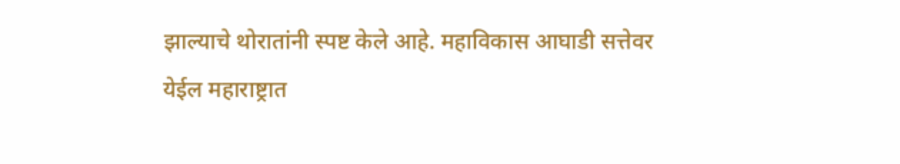झाल्याचे थोरातांनी स्पष्ट केले आहे. महाविकास आघाडी सत्तेवर येईल महाराष्ट्रात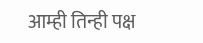आम्ही तिन्ही पक्ष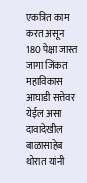एकत्रित काम करत असून 180 पेक्षा जास्त जागा जिंकत महाविकास आघाडी सत्तेवर येईल असा दावादेखील बाळासाहेब थोरात यांनी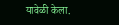यावेळी केला.